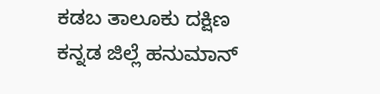ಕಡಬ ತಾಲೂಕು ದಕ್ಷಿಣ ಕನ್ನಡ ಜಿಲ್ಲೆ ಹನುಮಾನ್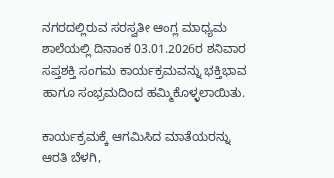ನಗರದಲ್ಲಿರುವ ಸರಸ್ವತೀ ಆಂಗ್ಲ ಮಾಧ್ಯಮ ಶಾಲೆಯಲ್ಲಿ ದಿನಾಂಕ 03.01.2026ರ ಶನಿವಾರ ಸಪ್ತಶಕ್ತಿ ಸಂಗಮ ಕಾರ್ಯಕ್ರಮವನ್ನು ಭಕ್ತಿಭಾವ ಹಾಗೂ ಸಂಭ್ರಮದಿಂದ ಹಮ್ಮಿಕೊಳ್ಳಲಾಯಿತು.

ಕಾರ್ಯಕ್ರಮಕ್ಕೆ ಆಗಮಿಸಿದ ಮಾತೆಯರನ್ನು ಆರತಿ ಬೆಳಗಿ,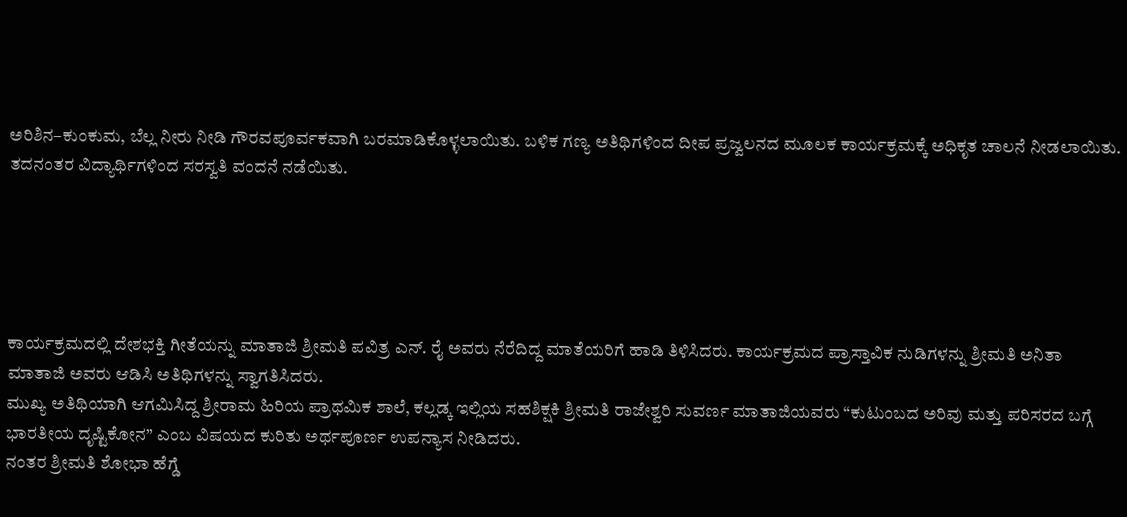ಅರಿಶಿನ–ಕುಂಕುಮ, ಬೆಲ್ಲ ನೀರು ನೀಡಿ ಗೌರವಪೂರ್ವಕವಾಗಿ ಬರಮಾಡಿಕೊಳ್ಳಲಾಯಿತು. ಬಳಿಕ ಗಣ್ಯ ಅತಿಥಿಗಳಿಂದ ದೀಪ ಪ್ರಜ್ವಲನದ ಮೂಲಕ ಕಾರ್ಯಕ್ರಮಕ್ಕೆ ಅಧಿಕೃತ ಚಾಲನೆ ನೀಡಲಾಯಿತು. ತದನಂತರ ವಿದ್ಯಾರ್ಥಿಗಳಿಂದ ಸರಸ್ವತಿ ವಂದನೆ ನಡೆಯಿತು.





ಕಾರ್ಯಕ್ರಮದಲ್ಲಿ ದೇಶಭಕ್ತಿ ಗೀತೆಯನ್ನು ಮಾತಾಜಿ ಶ್ರೀಮತಿ ಪವಿತ್ರ ಎನ್. ರೈ ಅವರು ನೆರೆದಿದ್ದ ಮಾತೆಯರಿಗೆ ಹಾಡಿ ತಿಳಿಸಿದರು. ಕಾರ್ಯಕ್ರಮದ ಪ್ರಾಸ್ತಾವಿಕ ನುಡಿಗಳನ್ನು ಶ್ರೀಮತಿ ಅನಿತಾ ಮಾತಾಜಿ ಅವರು ಆಡಿಸಿ ಅತಿಥಿಗಳನ್ನು ಸ್ವಾಗತಿಸಿದರು.
ಮುಖ್ಯ ಅತಿಥಿಯಾಗಿ ಆಗಮಿಸಿದ್ದ ಶ್ರೀರಾಮ ಹಿರಿಯ ಪ್ರಾಥಮಿಕ ಶಾಲೆ, ಕಲ್ಲಡ್ಕ ಇಲ್ಲಿಯ ಸಹಶಿಕ್ಷಕಿ ಶ್ರೀಮತಿ ರಾಜೇಶ್ವರಿ ಸುವರ್ಣ ಮಾತಾಜಿಯವರು “ಕುಟುಂಬದ ಅರಿವು ಮತ್ತು ಪರಿಸರದ ಬಗ್ಗೆ ಭಾರತೀಯ ದೃಷ್ಟಿಕೋನ” ಎಂಬ ವಿಷಯದ ಕುರಿತು ಅರ್ಥಪೂರ್ಣ ಉಪನ್ಯಾಸ ನೀಡಿದರು.
ನಂತರ ಶ್ರೀಮತಿ ಶೋಭಾ ಹೆಗ್ಡೆ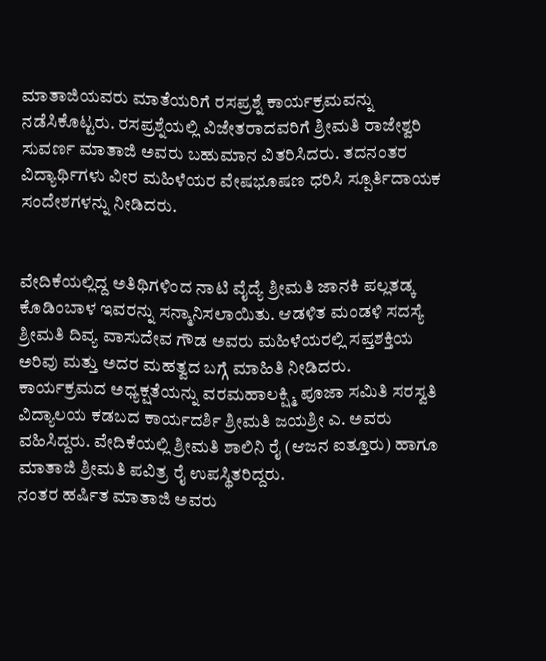ಮಾತಾಜಿಯವರು ಮಾತೆಯರಿಗೆ ರಸಪ್ರಶ್ನೆ ಕಾರ್ಯಕ್ರಮವನ್ನು ನಡೆಸಿಕೊಟ್ಟರು. ರಸಪ್ರಶ್ನೆಯಲ್ಲಿ ವಿಜೇತರಾದವರಿಗೆ ಶ್ರೀಮತಿ ರಾಜೇಶ್ವರಿ ಸುವರ್ಣ ಮಾತಾಜಿ ಅವರು ಬಹುಮಾನ ವಿತರಿಸಿದರು. ತದನಂತರ ವಿದ್ಯಾರ್ಥಿಗಳು ವೀರ ಮಹಿಳೆಯರ ವೇಷಭೂಷಣ ಧರಿಸಿ ಸ್ಪೂರ್ತಿದಾಯಕ ಸಂದೇಶಗಳನ್ನು ನೀಡಿದರು.


ವೇದಿಕೆಯಲ್ಲಿದ್ದ ಅತಿಥಿಗಳಿಂದ ನಾಟಿ ವೈದ್ಯೆ ಶ್ರೀಮತಿ ಜಾನಕಿ ಪಲ್ಲತಡ್ಕ ಕೊಡಿಂಬಾಳ ಇವರನ್ನು ಸನ್ಮಾನಿಸಲಾಯಿತು. ಆಡಳಿತ ಮಂಡಳಿ ಸದಸ್ಯೆ ಶ್ರೀಮತಿ ದಿವ್ಯ ವಾಸುದೇವ ಗೌಡ ಅವರು ಮಹಿಳೆಯರಲ್ಲಿ ಸಪ್ತಶಕ್ತಿಯ ಅರಿವು ಮತ್ತು ಅದರ ಮಹತ್ವದ ಬಗ್ಗೆ ಮಾಹಿತಿ ನೀಡಿದರು.
ಕಾರ್ಯಕ್ರಮದ ಅಧ್ಯಕ್ಷತೆಯನ್ನು ವರಮಹಾಲಕ್ಷ್ಮಿ ಪೂಜಾ ಸಮಿತಿ ಸರಸ್ವತಿ ವಿದ್ಯಾಲಯ ಕಡಬದ ಕಾರ್ಯದರ್ಶಿ ಶ್ರೀಮತಿ ಜಯಶ್ರೀ ಎ. ಅವರು ವಹಿಸಿದ್ದರು. ವೇದಿಕೆಯಲ್ಲಿ ಶ್ರೀಮತಿ ಶಾಲಿನಿ ರೈ (ಆಜನ ಐತ್ತೂರು) ಹಾಗೂ ಮಾತಾಜಿ ಶ್ರೀಮತಿ ಪವಿತ್ರ ರೈ ಉಪಸ್ಥಿತರಿದ್ದರು.
ನಂತರ ಹರ್ಷಿತ ಮಾತಾಜಿ ಅವರು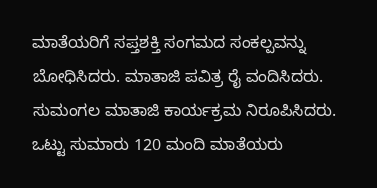ಮಾತೆಯರಿಗೆ ಸಪ್ತಶಕ್ತಿ ಸಂಗಮದ ಸಂಕಲ್ಪವನ್ನು ಬೋಧಿಸಿದರು. ಮಾತಾಜಿ ಪವಿತ್ರ ರೈ ವಂದಿಸಿದರು. ಸುಮಂಗಲ ಮಾತಾಜಿ ಕಾರ್ಯಕ್ರಮ ನಿರೂಪಿಸಿದರು.
ಒಟ್ಟು ಸುಮಾರು 120 ಮಂದಿ ಮಾತೆಯರು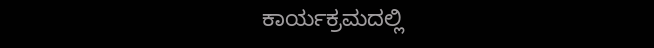ಕಾರ್ಯಕ್ರಮದಲ್ಲಿ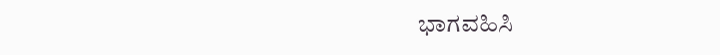ಭಾಗವಹಿಸಿ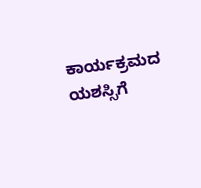ಕಾರ್ಯಕ್ರಮದ ಯಶಸ್ಸಿಗೆ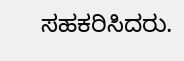ಸಹಕರಿಸಿದರು.